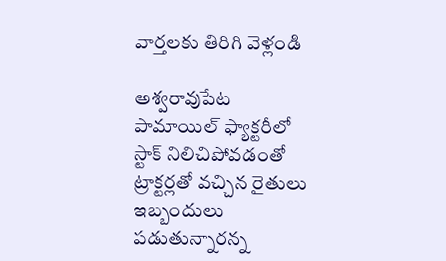వార్తలకు తిరిగి వెళ్లండి

అశ్వరావుపేట పామాయిల్ ఫ్యాక్టరీలో స్టాక్ నిలిచిపోవడంతో ట్రాక్టర్లతో వచ్చిన రైతులు ఇబ్బందులు పడుతున్నారన్న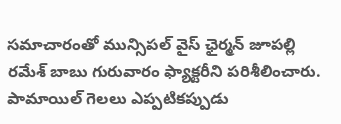సమాచారంతో మున్సిపల్ వైస్ ఛైర్మన్ జూపల్లి రమేశ్ బాబు గురువారం ఫ్యాక్టరీని పరిశీలించారు. పామాయిల్ గెలలు ఎప్పటికప్పుడు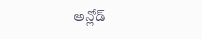అన్లోడ్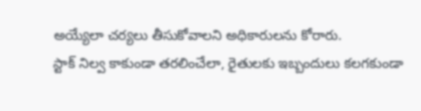అయ్యేలా చర్యలు తీసుకోవాలని అధికారులను కోరారు.
స్టాక్ నిల్వ కాకుండా తరలించేలా, రైతులకు ఇబ్బందులు కలగకుండా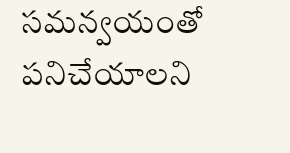సమన్వయంతో పనిచేయాలని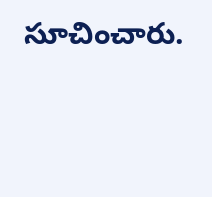సూచించారు.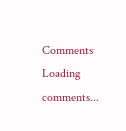Comments
Loading comments...